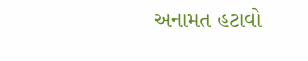અનામત હટાવો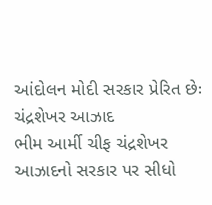આંદોલન મોદી સરકાર પ્રેરિત છેઃ ચંદ્રશેખર આઝાદ
ભીમ આર્મી ચીફ ચંદ્રશેખર આઝાદનો સરકાર પર સીધો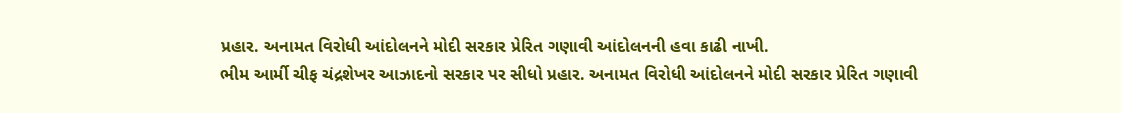પ્રહાર. અનામત વિરોધી આંદોલનને મોદી સરકાર પ્રેરિત ગણાવી આંદોલનની હવા કાઢી નાખી.
ભીમ આર્મી ચીફ ચંદ્રશેખર આઝાદનો સરકાર પર સીધો પ્રહાર. અનામત વિરોધી આંદોલનને મોદી સરકાર પ્રેરિત ગણાવી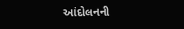આંદોલનની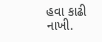હવા કાઢી નાખી.